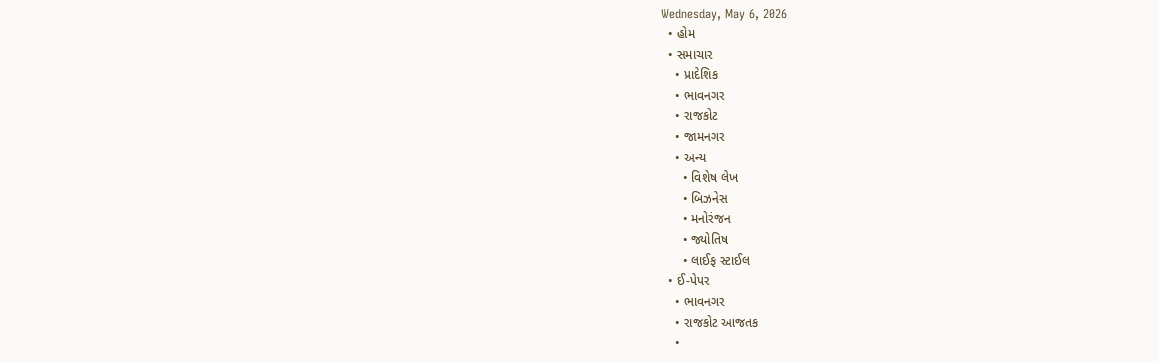Wednesday, May 6, 2026
  • હોમ
  • સમાચાર
    • પ્રાદેશિક
    • ભાવનગર
    • રાજકોટ
    • જામનગર
    • અન્ય
      • વિશેષ લેખ
      • બિઝનેસ
      • મનોરંજન
      • જ્યોતિષ
      • લાઈફ સ્ટાઈલ
  • ઈ-પેપર
    • ભાવનગર
    • રાજકોટ આજતક
    •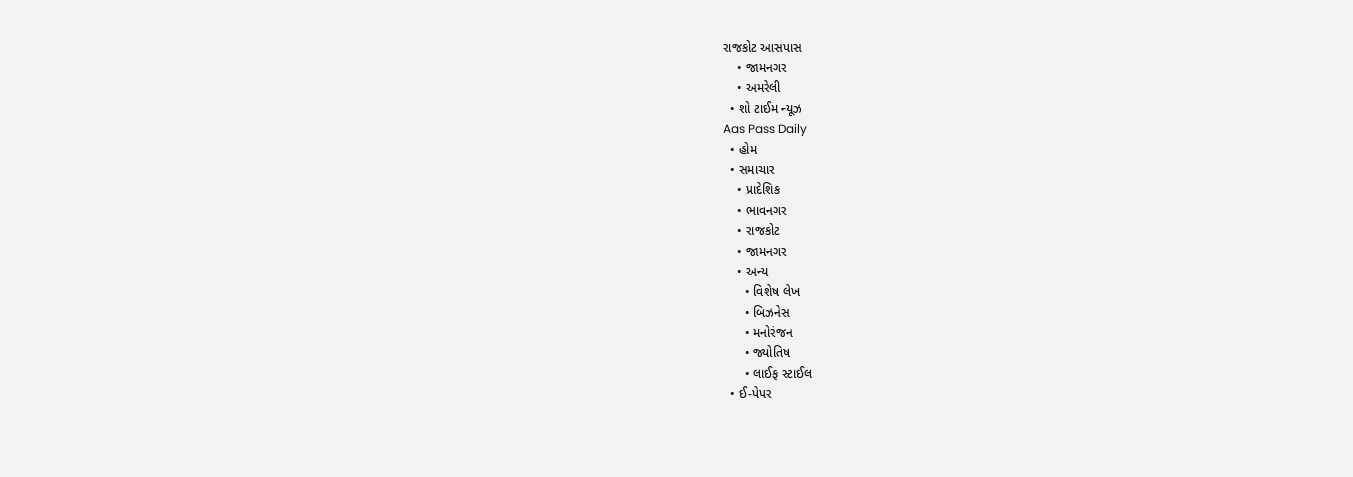રાજકોટ આસપાસ
    • જામનગર
    • અમરેલી
  • શો ટાઈમ ન્યૂઝ
Aas Pass Daily
  • હોમ
  • સમાચાર
    • પ્રાદેશિક
    • ભાવનગર
    • રાજકોટ
    • જામનગર
    • અન્ય
      • વિશેષ લેખ
      • બિઝનેસ
      • મનોરંજન
      • જ્યોતિષ
      • લાઈફ સ્ટાઈલ
  • ઈ-પેપર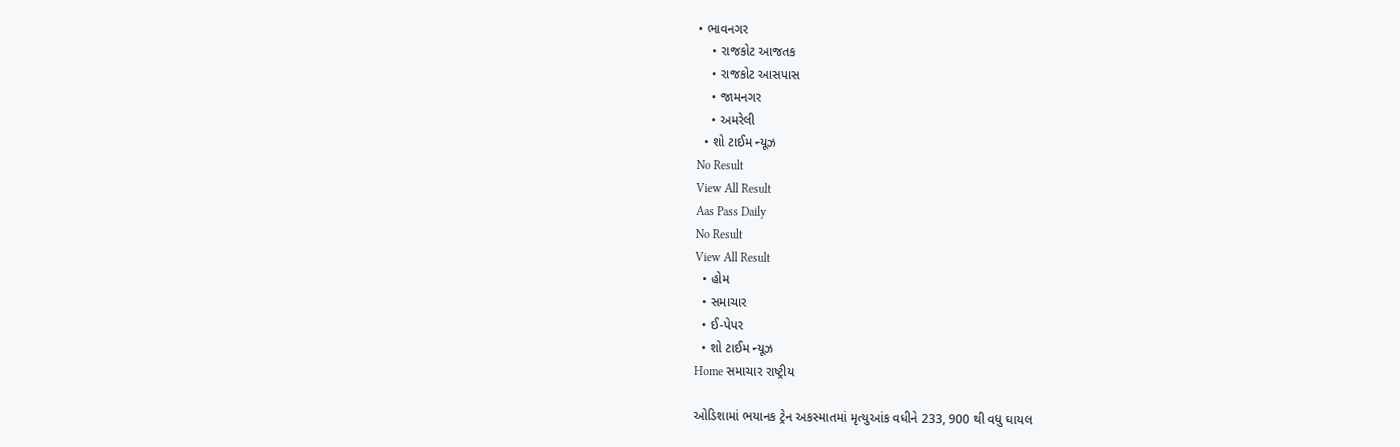• ભાવનગર
    • રાજકોટ આજતક
    • રાજકોટ આસપાસ
    • જામનગર
    • અમરેલી
  • શો ટાઈમ ન્યૂઝ
No Result
View All Result
Aas Pass Daily
No Result
View All Result
  • હોમ
  • સમાચાર
  • ઈ-પેપર
  • શો ટાઈમ ન્યૂઝ
Home સમાચાર રાષ્ટ્રીય

ઓડિશામાં ભયાનક ટ્રેન અકસ્માતમાં મૃત્યુઆંક વધીને 233, 900 થી વધુ ઘાયલ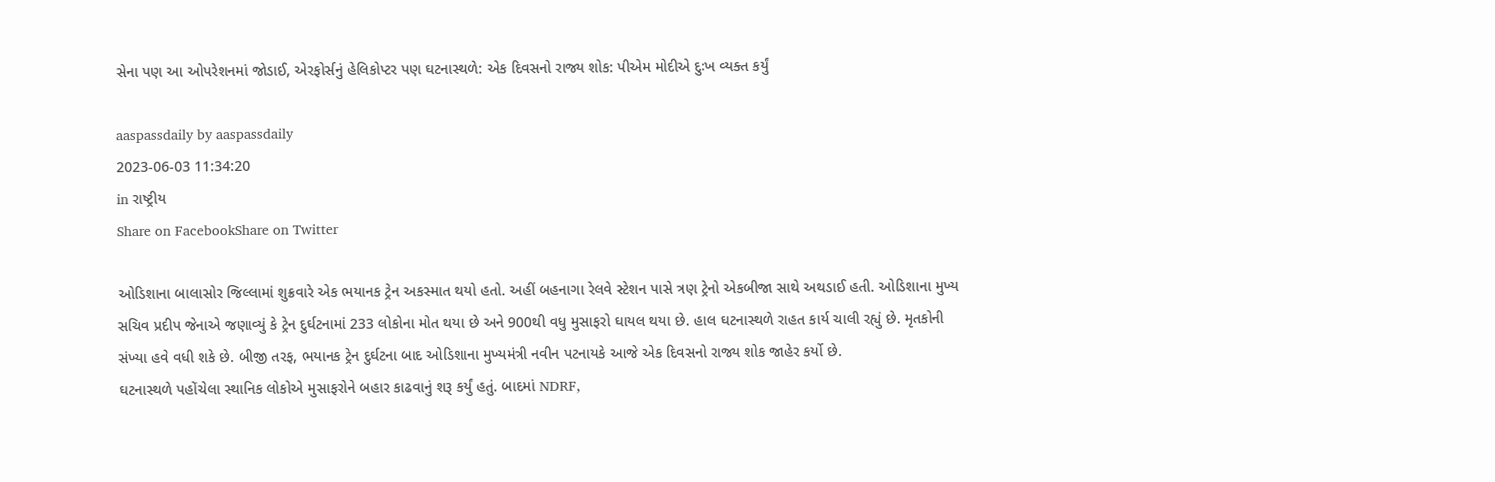સેના પણ આ ઓપરેશનમાં જોડાઈ, એરફોર્સનું હેલિકોપ્ટર પણ ઘટનાસ્થળે: એક દિવસનો રાજ્ય શોક: પીએમ મોદીએ દુઃખ વ્યક્ત કર્યું

aaspassdaily by aaspassdaily
2023-06-03 11:34:20
in રાષ્ટ્રીય
Share on FacebookShare on Twitter

ઓડિશાના બાલાસોર જિલ્લામાં શુક્રવારે એક ભયાનક ટ્રેન અકસ્માત થયો હતો. અહીં બહનાગા રેલવે સ્ટેશન પાસે ત્રણ ટ્રેનો એકબીજા સાથે અથડાઈ હતી. ઓડિશાના મુખ્ય સચિવ પ્રદીપ જેનાએ જણાવ્યું કે ટ્રેન દુર્ઘટનામાં 233 લોકોના મોત થયા છે અને 900થી વધુ મુસાફરો ઘાયલ થયા છે. હાલ ઘટનાસ્થળે રાહત કાર્ય ચાલી રહ્યું છે. મૃતકોની સંખ્યા હવે વધી શકે છે. બીજી તરફ, ભયાનક ટ્રેન દુર્ઘટના બાદ ઓડિશાના મુખ્યમંત્રી નવીન પટનાયકે આજે એક દિવસનો રાજ્ય શોક જાહેર કર્યો છે.
ઘટનાસ્થળે પહોંચેલા સ્થાનિક લોકોએ મુસાફરોને બહાર કાઢવાનું શરૂ કર્યું હતું. બાદમાં NDRF,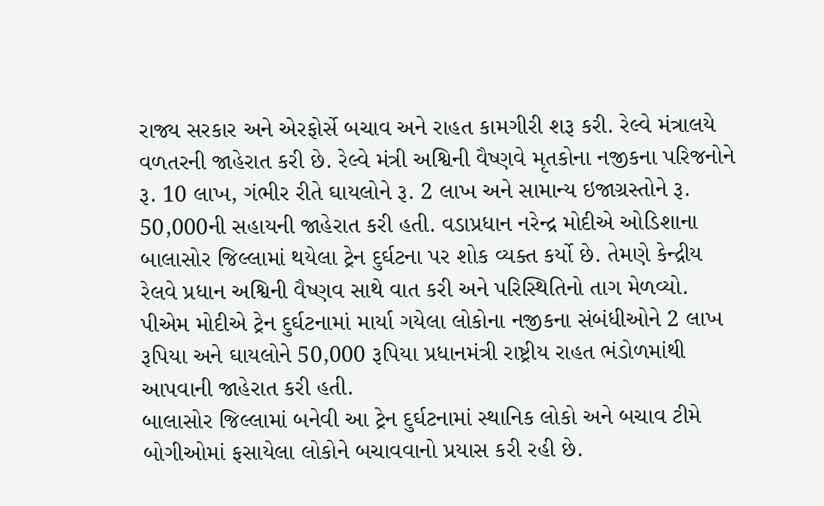રાજ્ય સરકાર અને એરફોર્સે બચાવ અને રાહત કામગીરી શરૂ કરી. રેલ્વે મંત્રાલયે વળતરની જાહેરાત કરી છે. રેલ્વે મંત્રી અશ્વિની વૈષ્ણવે મૃતકોના નજીકના પરિજનોને રૂ. 10 લાખ, ગંભીર રીતે ઘાયલોને રૂ. 2 લાખ અને સામાન્ય ઇજાગ્રસ્તોને રૂ. 50,000ની સહાયની જાહેરાત કરી હતી. વડાપ્રધાન નરેન્દ્ર મોદીએ ઓડિશાના બાલાસોર જિલ્લામાં થયેલા ટ્રેન દુર્ઘટના પર શોક વ્યક્ત કર્યો છે. તેમણે કેન્દ્રીય રેલવે પ્રધાન અશ્વિની વૈષ્ણવ સાથે વાત કરી અને પરિસ્થિતિનો તાગ મેળવ્યો. પીએમ મોદીએ ટ્રેન દુર્ઘટનામાં માર્યા ગયેલા લોકોના નજીકના સંબંધીઓને 2 લાખ રૂપિયા અને ઘાયલોને 50,000 રૂપિયા પ્રધાનમંત્રી રાષ્ટ્રીય રાહત ભંડોળમાંથી આપવાની જાહેરાત કરી હતી.
બાલાસોર જિલ્લામાં બનેવી આ ટ્રેન દુર્ઘટનામાં સ્થાનિક લોકો અને બચાવ ટીમે બોગીઓમાં ફસાયેલા લોકોને બચાવવાનો પ્રયાસ કરી રહી છે.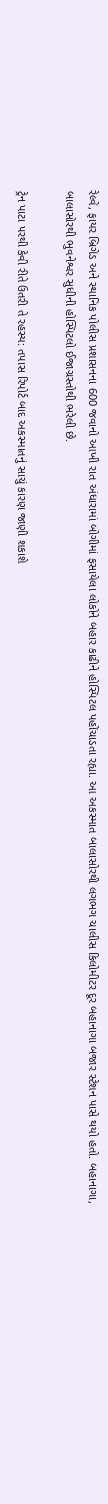રેલ્વે, ફાયર બ્રિગેડ અને સ્થાનિક પોલીસ પ્રશાસનના 600 જવાનો આખી રાત અંધારામાં બોગીમાં ફસાયેલા લોકોને બહાર કાઢીને હોસ્પિટલ પહોંચાડતા રહ્યા. આ અકસ્માત બાલાસોરથી લગભગ ચાલીસ કિલોમીટર દૂર બહાનાગા બજાર સ્ટેશન પાસે થયો હતો. બહાનાગા, બાલાસોરથી ભુવનેશ્વર સુધીની હોસ્પિટલો ઈજાગ્રસ્તોથી ભરેલી છે.

ટ્રેન પાટા પરથી કેવી રીતે ઉતરી તે રહસ્ય: તપાસ રિપોર્ટ બાદ અકસ્માતનું સાચું કારણ જાણી શકાશે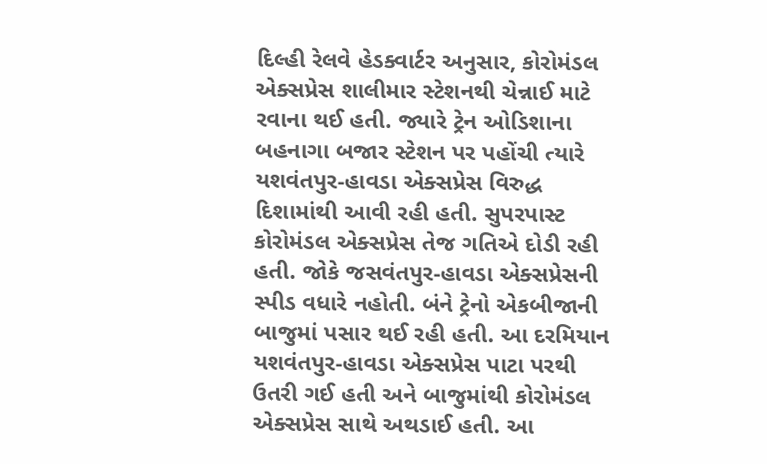દિલ્હી રેલવે હેડક્વાર્ટર અનુસાર, કોરોમંડલ એક્સપ્રેસ શાલીમાર સ્ટેશનથી ચેન્નાઈ માટે રવાના થઈ હતી. જ્યારે ટ્રેન ઓડિશાના બહનાગા બજાર સ્ટેશન પર પહોંચી ત્યારે યશવંતપુર-હાવડા એક્સપ્રેસ વિરુદ્ધ દિશામાંથી આવી રહી હતી. સુપરપાસ્ટ કોરોમંડલ એક્સપ્રેસ તેજ ગતિએ દોડી રહી હતી. જોકે જસવંતપુર-હાવડા એક્સપ્રેસની સ્પીડ વધારે નહોતી. બંને ટ્રેનો એકબીજાની બાજુમાં પસાર થઈ રહી હતી. આ દરમિયાન યશવંતપુર-હાવડા એક્સપ્રેસ પાટા પરથી ઉતરી ગઈ હતી અને બાજુમાંથી કોરોમંડલ એક્સપ્રેસ સાથે અથડાઈ હતી. આ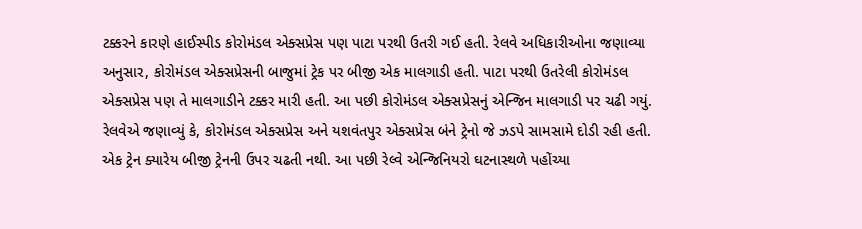ટક્કરને કારણે હાઈસ્પીડ કોરોમંડલ એક્સપ્રેસ પણ પાટા પરથી ઉતરી ગઈ હતી. રેલવે અધિકારીઓના જણાવ્યા અનુસાર, કોરોમંડલ એક્સપ્રેસની બાજુમાં ટ્રેક પર બીજી એક માલગાડી હતી. પાટા પરથી ઉતરેલી કોરોમંડલ એક્સપ્રેસ પણ તે માલગાડીને ટક્કર મારી હતી. આ પછી કોરોમંડલ એક્સપ્રેસનું એન્જિન માલગાડી પર ચઢી ગયું. રેલવેએ જણાવ્યું કે, કોરોમંડલ એક્સપ્રેસ અને યશવંતપુર એક્સપ્રેસ બંને ટ્રેનો જે ઝડપે સામસામે દોડી રહી હતી. એક ટ્રેન ક્યારેય બીજી ટ્રેનની ઉપર ચઢતી નથી. આ પછી રેલ્વે એન્જિનિયરો ઘટનાસ્થળે પહોંચ્યા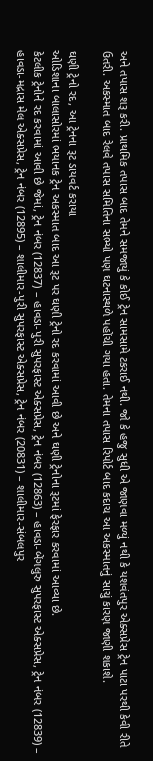અને તપાસ શરૂ કરી. પ્રાથમિક તપાસ બાદ તેમને સમજાયું કે કોઈ ટ્રેન સામસામે ટકરાઈ નથી. જો કે હજુ સુધી એ જાણવા મળ્યું નથી કે યશવંતપુર એક્સપ્રેસ ટ્રેન પાટા પરથી કેવી રીતે ઉતરી. અકસ્માત બાદ રેલવે તપાસ સમિતિના સભ્યો પણ ઘટનાસ્થળે પહોંચી ગયા હતા. તેમના તપાસ રિપોર્ટ બાદ કદાચ આ અકસ્માતનું સાચું કારણ જાણી શકાશે.

ઘણી ટ્રેનો રદ, આ ટ્રેનના રૂટ ડાયવર્ટ કરાયા
ઓડિશાના બાલાસોરમાં ભયાનક ટ્રેન અકસ્માત બાદ આ રૂટ પર ઘણી ટ્રેનો રદ કરવામાં આવી છે અને ઘણી ટ્રેનોના રૂટમાં ફેરફાર કરવામાં આવ્યા છે.
કેટલીક ટ્રેનોને રદ કરવામાં આવી છે જેમાં, ટ્રેન નંબર (12837) – હાવડા-પુરી સુપરફાસ્ટ એક્સપ્રેસ, ટ્રેન નંબર (12863) – હાવડા-બેંગલુરુ સુપરફાસ્ટ એક્સપ્રેસ, ટ્રેન નંબર (12839) – હાવડા-મદ્રાસ મેલ એક્સપ્રેસ, ટ્રેન નંબર (12895) – શાલીમાર-પુરી સુપરફાસ્ટ એક્સપ્રેસ, ટ્રેન નંબર (20831) – શાલીમાર-સંબલપુર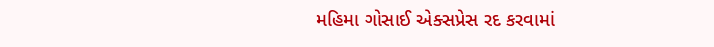મહિમા ગોસાઈ એક્સપ્રેસ રદ કરવામાં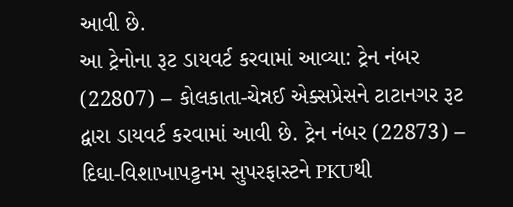આવી છે.
આ ટ્રેનોના રૂટ ડાયવર્ટ કરવામાં આવ્યા: ટ્રેન નંબર (22807) – કોલકાતા-ચેન્નઈ એક્સપ્રેસને ટાટાનગર રૂટ દ્વારા ડાયવર્ટ કરવામાં આવી છે. ટ્રેન નંબર (22873) – દિઘા-વિશાખાપટ્ટનમ સુપરફાસ્ટને PKUથી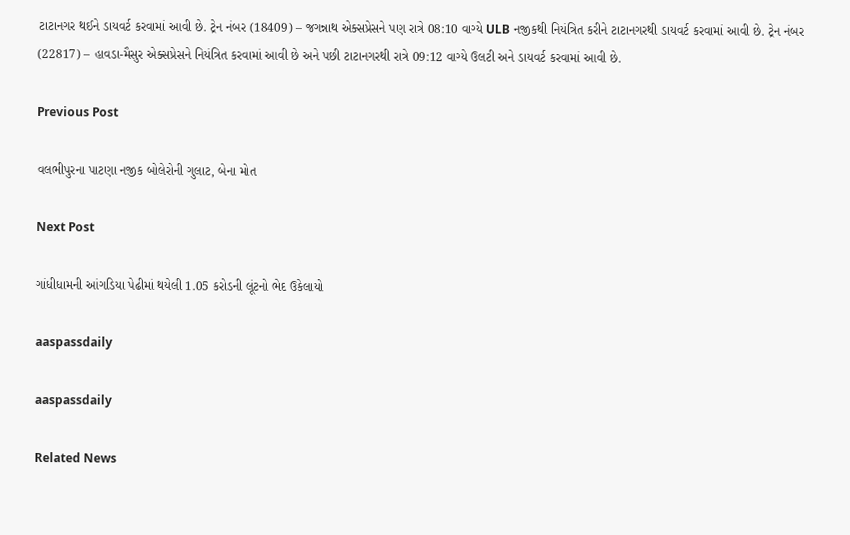ટાટાનગર થઈને ડાયવર્ટ કરવામાં આવી છે. ટ્રેન નંબર (18409) – જગન્નાથ એક્સપ્રેસને પણ રાત્રે 08:10 વાગ્યે ULB નજીકથી નિયંત્રિત કરીને ટાટાનગરથી ડાયવર્ટ કરવામાં આવી છે. ટ્રેન નંબર (22817) – હાવડા-મૈસુર એક્સપ્રેસને નિયંત્રિત કરવામાં આવી છે અને પછી ટાટાનગરથી રાત્રે 09:12 વાગ્યે ઉલટી અને ડાયવર્ટ કરવામાં આવી છે.

Previous Post

વલભીપુરના પાટણા નજીક બોલેરોની ગુલાટ, બેના મોત

Next Post

ગાંધીધામની આંગડિયા પેઢીમાં થયેલી 1.05 કરોડની લૂંટનો ભેદ ઉકેલાયો

aaspassdaily

aaspassdaily

Related News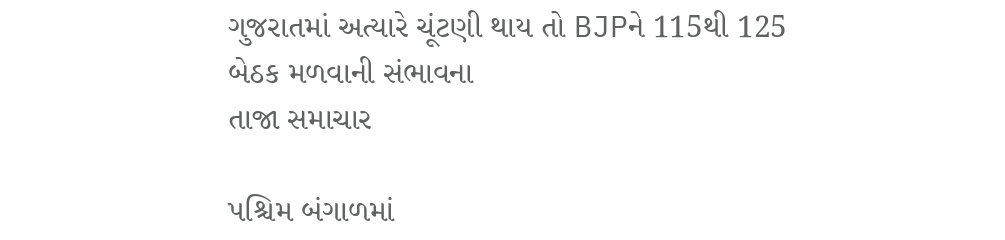ગુજરાતમાં અત્યારે ચૂંટણી થાય તો BJPને 115થી 125 બેઠક મળવાની સંભાવના
તાજા સમાચાર

પશ્ચિમ બંગાળમાં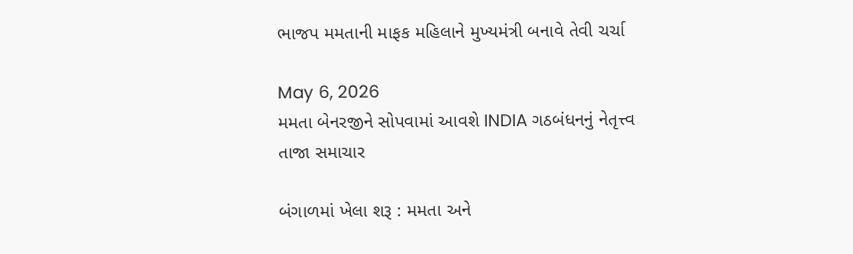ભાજપ મમતાની માફક મહિલાને મુખ્યમંત્રી બનાવે તેવી ચર્ચા

May 6, 2026
મમતા બેનરજીને સોપવામાં આવશે INDIA ગઠબંધનનું નેતૃત્ત્વ
તાજા સમાચાર

બંગાળમાં ખેલા શરૂ : મમતા અને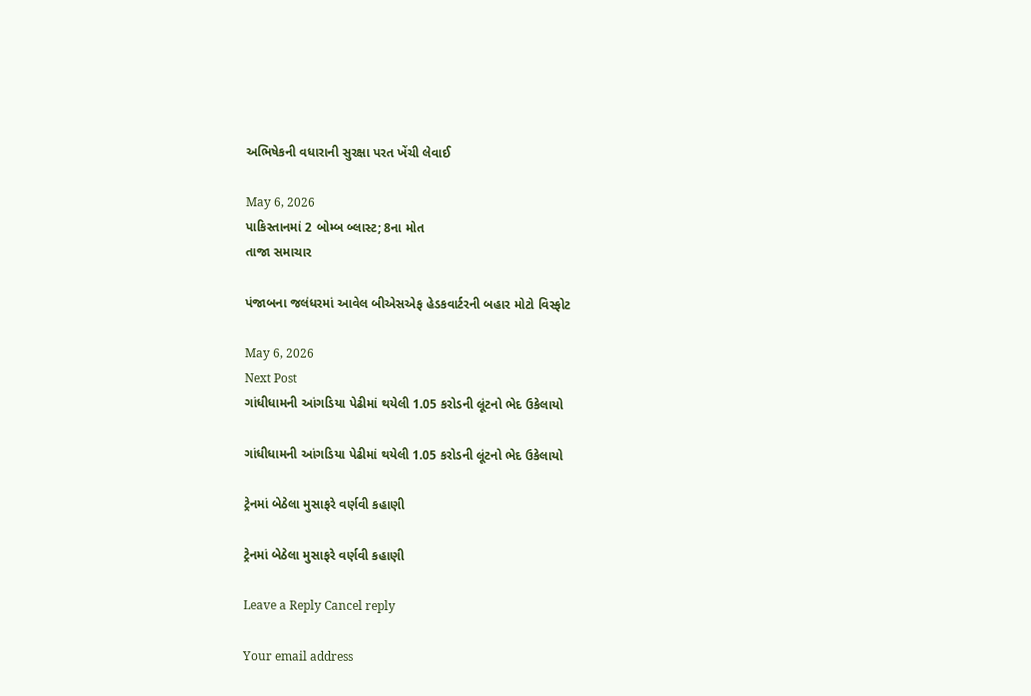અભિષેકની વધારાની સુરક્ષા પરત ખેંચી લેવાઈ

May 6, 2026
પાકિસ્તાનમાં 2 બોમ્બ બ્લાસ્ટ; 8ના મોત
તાજા સમાચાર

પંજાબના જલંધરમાં આવેલ બીએસએફ હેડકવાર્ટરની બહાર મોટો વિસ્ફોટ

May 6, 2026
Next Post
ગાંધીધામની આંગડિયા પેઢીમાં થયેલી 1.05 કરોડની લૂંટનો ભેદ ઉકેલાયો

ગાંધીધામની આંગડિયા પેઢીમાં થયેલી 1.05 કરોડની લૂંટનો ભેદ ઉકેલાયો

ટ્રેનમાં બેઠેલા મુસાફરે વર્ણવી કહાણી

ટ્રેનમાં બેઠેલા મુસાફરે વર્ણવી કહાણી

Leave a Reply Cancel reply

Your email address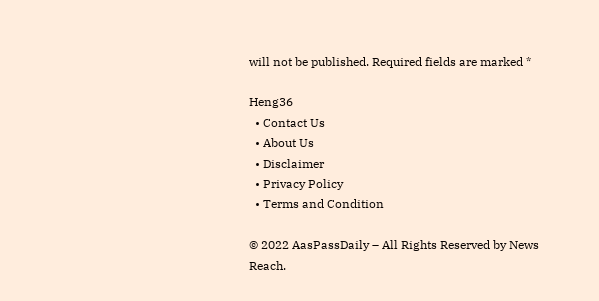will not be published. Required fields are marked *

Heng36
  • Contact Us
  • About Us
  • Disclaimer
  • Privacy Policy
  • Terms and Condition

© 2022 AasPassDaily – All Rights Reserved by News Reach.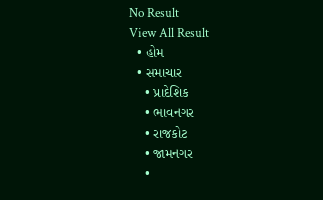No Result
View All Result
  • હોમ
  • સમાચાર
    • પ્રાદેશિક
    • ભાવનગર
    • રાજકોટ
    • જામનગર
    •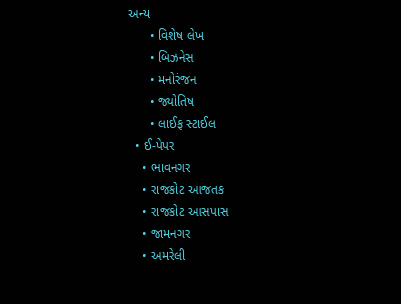અન્ય
      • વિશેષ લેખ
      • બિઝનેસ
      • મનોરંજન
      • જ્યોતિષ
      • લાઈફ સ્ટાઈલ
  • ઈ-પેપર
    • ભાવનગર
    • રાજકોટ આજતક
    • રાજકોટ આસપાસ
    • જામનગર
    • અમરેલી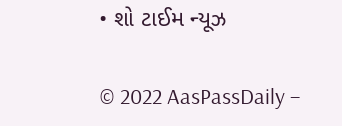• શો ટાઈમ ન્યૂઝ

© 2022 AasPassDaily –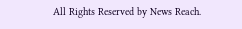All Rights Reserved by News Reach.